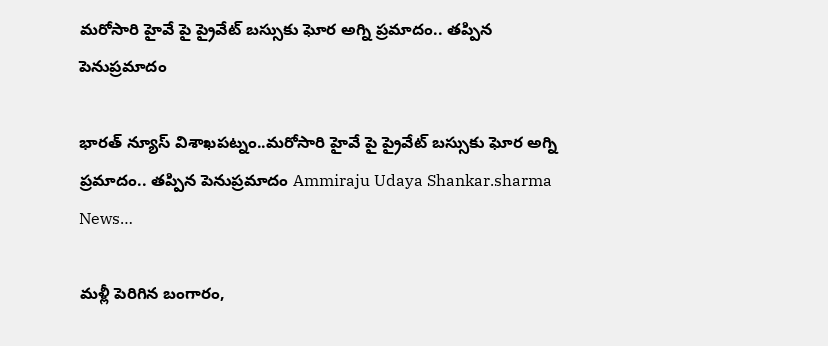మరోసారి హైవే పై ప్రైవేట్ బస్సుకు ఘోర అగ్ని ప్రమాదం.. తప్పిన పెనుప్రమాదం

భారత్ న్యూస్ విశాఖపట్నం..మరోసారి హైవే పై ప్రైవేట్ బస్సుకు ఘోర అగ్ని ప్రమాదం.. తప్పిన పెనుప్రమాదం Ammiraju Udaya Shankar.sharma News…

మళ్లీ పెరిగిన బంగారం,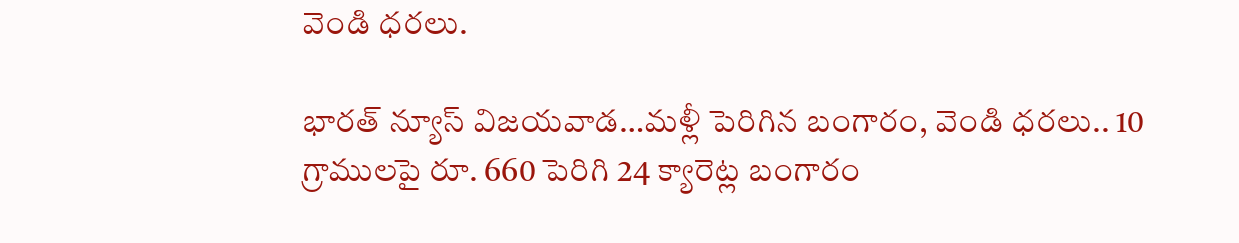వెండి ధరలు.

భారత్ న్యూస్ విజయవాడ…మళ్లీ పెరిగిన బంగారం, వెండి ధరలు.. 10 గ్రాములపై రూ. 660 పెరిగి 24 క్యారెట్ల బంగారం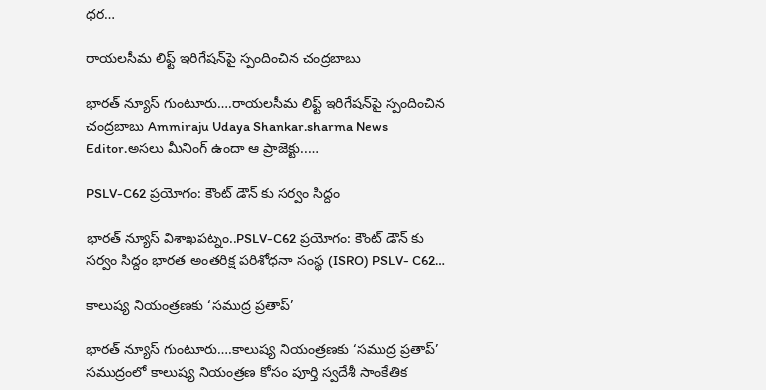ధర…

రాయ‌ల‌సీమ లిఫ్ట్ ఇరిగేష‌న్‌పై స్పందించిన‌ చంద్ర‌బాబు

భారత్ న్యూస్ గుంటూరు….రాయ‌ల‌సీమ లిఫ్ట్ ఇరిగేష‌న్‌పై స్పందించిన‌ చంద్ర‌బాబు Ammiraju Udaya Shankar.sharma News Editor.అసలు మీనింగ్ ఉందా ఆ ప్రాజెక్టు..…

PSLV-C62 ప్రయోగం: కౌంట్ డౌన్ కు సర్వం సిద్దం

భారత్ న్యూస్ విశాఖపట్నం..PSLV-C62 ప్రయోగం: కౌంట్ డౌన్ కు సర్వం సిద్దం భారత అంతరిక్ష పరిశోధనా సంస్థ (ISRO) PSLV- C62…

కాలుష్య నియంత్రణకు ‘సముద్ర ప్రతాప్‌’

భారత్ న్యూస్ గుంటూరు….కాలుష్య నియంత్రణకు ‘సముద్ర ప్రతాప్‌’ సముద్రంలో కాలుష్య నియంత్రణ కోసం పూర్తి స్వదేశీ సాంకేతిక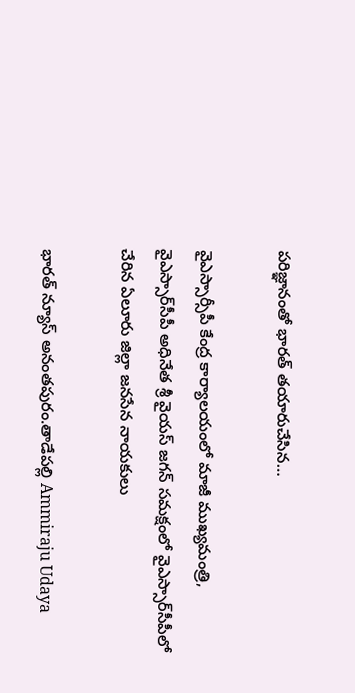పరిజ్ఞానంతో భారత్‌ తయారుచేసిన…

వైఎస్సార్సీపీ కేంద్ర కార్యాలయంలో మాజీ ముఖ్యమంత్రి, వైఎస్సార్‌సీపీ అధినేత శ్రీ వైయస్‌ జగన్‌ సమక్షంలో వైఎస్సార్‌సీపీలో చేరిన ఏలూరు జిల్లా జనసేన నాయకులు

భారత్ న్యూస్ అనంతపురం.తాడేపల్లి Ammiraju Udaya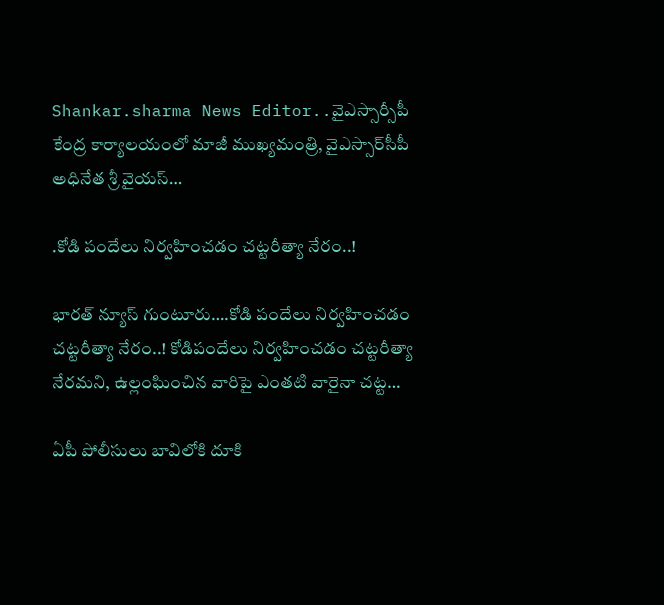Shankar.sharma News Editor..వైఎస్సార్సీపీ కేంద్ర కార్యాలయంలో మాజీ ముఖ్యమంత్రి, వైఎస్సార్‌సీపీ అధినేత శ్రీ వైయస్‌…

.కోడి పందేలు నిర్వహించడం చట్టరీత్యా నేరం..!

భారత్ న్యూస్ గుంటూరు….కోడి పందేలు నిర్వహించడం చట్టరీత్యా నేరం..! కోడిపందేలు నిర్వహించడం చట్టరీత్యా నేరమని, ఉల్లంఘించిన వారిపై ఎంతటి వారైనా చట్ట…

ఏపీ పోలీసులు బావిలోకి దూకి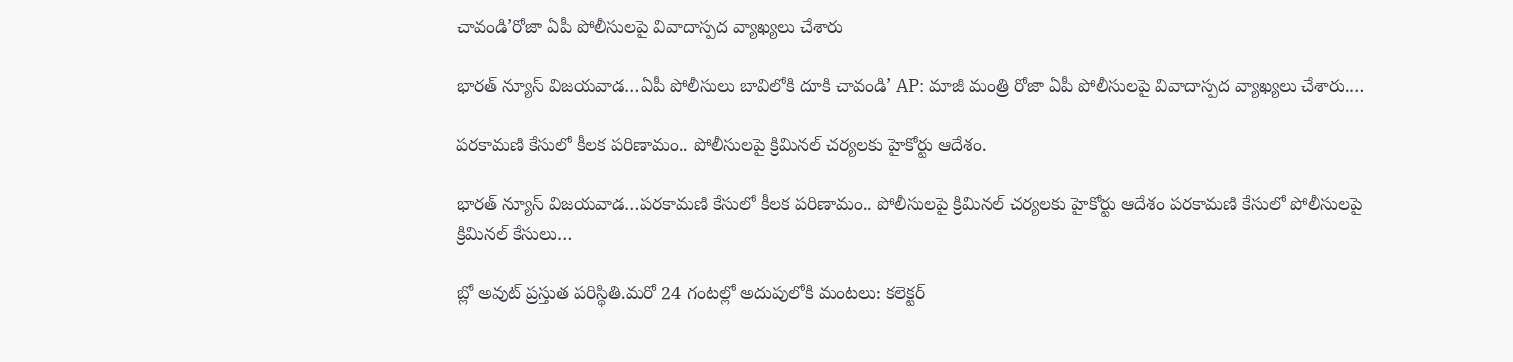చావండి’రోజా ఏపీ పోలీసులపై వివాదాస్పద వ్యాఖ్యలు చేశారు

భారత్ న్యూస్ విజయవాడ…ఏపీ పోలీసులు బావిలోకి దూకి చావండి’ AP: మాజీ మంత్రి రోజా ఏపీ పోలీసులపై వివాదాస్పద వ్యాఖ్యలు చేశారు.…

పరకామణి కేసులో కీలక పరిణామం.. పోలీసులపై క్రిమినల్ చర్యలకు హైకోర్టు ఆదేశం.

భారత్ న్యూస్ విజయవాడ…పరకామణి కేసులో కీలక పరిణామం.. పోలీసులపై క్రిమినల్ చర్యలకు హైకోర్టు ఆదేశం పరకామణి కేసులో పోలీసులపై క్రిమినల్ కేసులు…

బ్లో అవుట్ ప్రస్తుత పరిస్థితి.మరో 24 గంటల్లో అదుపులోకి మంటలు: కలెక్టర్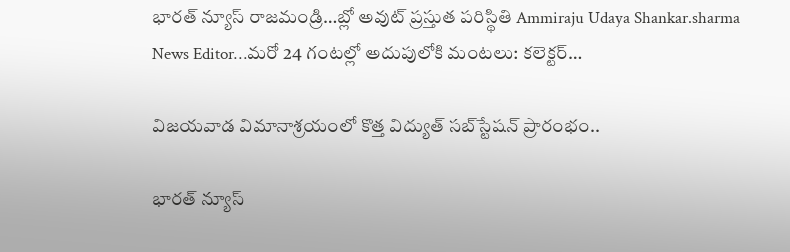భారత్ న్యూస్ రాజమండ్రి…బ్లో అవుట్ ప్రస్తుత పరిస్థితి Ammiraju Udaya Shankar.sharma News Editor…మరో 24 గంటల్లో అదుపులోకి మంటలు: కలెక్టర్…

విజయవాడ విమానాశ్రయంలో కొత్త విద్యుత్ సబ్‌స్టేషన్ ప్రారంభం..

భారత్ న్యూస్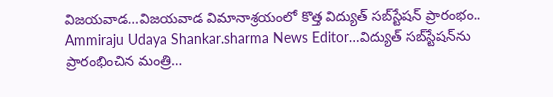విజయవాడ…విజయవాడ విమానాశ్రయంలో కొత్త విద్యుత్ సబ్‌స్టేషన్ ప్రారంభం.. Ammiraju Udaya Shankar.sharma News Editor…విద్యుత్ సబ్‌స్టేషన్‌ను ప్రారంభించిన మంత్రి…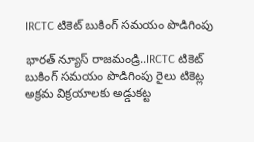IRCTC టికెట్ బుకింగ్ సమయం పొడిగింపు

భారత్ న్యూస్ రాజమండ్రి..IRCTC టికెట్ బుకింగ్ సమయం పొడిగింపు రైలు టికెట్ల అక్రమ విక్రయాలకు అడ్డుకట్ట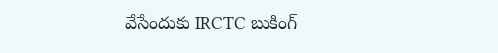వేసేందుకు IRCTC బుకింగ్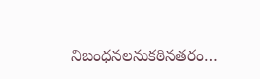నిబంధనలనుకఠినతరం…